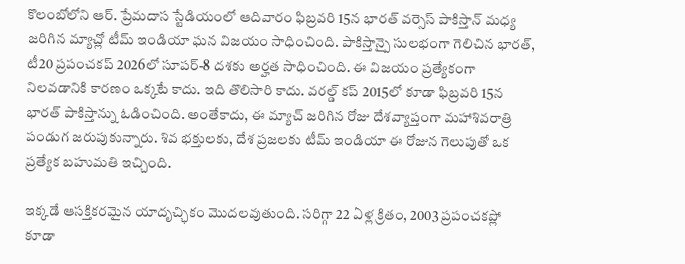కొలంబోలోని ఆర్. ప్రేమదాస స్టేడియంలో ఆదివారం ఫిబ్రవరి 15న భారత్ వర్సెస్ పాకిస్తాన్ మధ్య జరిగిన మ్యాచ్లో టీమ్ ఇండియా ఘన విజయం సాధించింది. పాకిస్తాన్పై సులభంగా గెలిచిన భారత్, టీ20 ప్రపంచకప్ 2026లో సూపర్-8 దశకు అర్హత సాధించింది. ఈ విజయం ప్రత్యేకంగా నిలవడానికి కారణం ఒక్కటే కాదు. ఇది తొలిసారి కాదు. వరల్డ్ కప్ 2015లో కూడా ఫిబ్రవరి 15న భారత్ పాకిస్తాన్ను ఓడించింది. అంతేకాదు, ఈ మ్యాచ్ జరిగిన రోజు దేశవ్యాప్తంగా మహాశివరాత్రి పండుగ జరుపుకున్నారు. శివ భక్తులకు, దేశ ప్రజలకు టీమ్ ఇండియా ఈ రోజున గెలుపుతో ఒక ప్రత్యేక బహుమతి ఇచ్చింది.

ఇక్కడే ఆసక్తికరమైన యాదృచ్ఛికం మొదలవుతుంది. సరిగ్గా 22 ఏళ్ల క్రితం, 2003 ప్రపంచకప్లో కూడా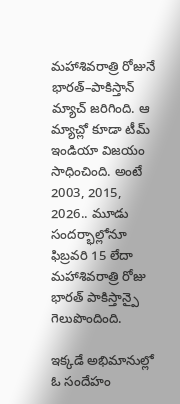మహాశివరాత్రి రోజునే భారత్–పాకిస్తాన్ మ్యాచ్ జరిగింది. ఆ మ్యాచ్లో కూడా టీమ్ ఇండియా విజయం సాధించింది. అంటే 2003, 2015, 2026.. మూడు సందర్భాల్లోనూ ఫిబ్రవరి 15 లేదా మహాశివరాత్రి రోజు భారత్ పాకిస్తాన్పై గెలుపొందింది.

ఇక్కడే అభిమానుల్లో ఓ సందేహం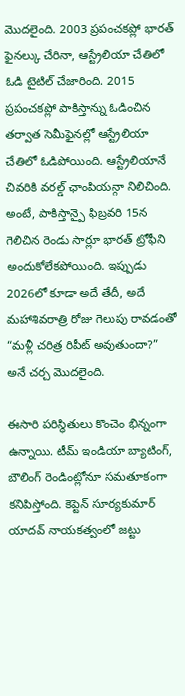మొదలైంది. 2003 ప్రపంచకప్లో భారత్ ఫైనల్కు చేరినా, ఆస్ట్రేలియా చేతిలో ఓడి టైటిల్ చేజారింది. 2015 ప్రపంచకప్లో పాకిస్తాన్ను ఓడించిన తర్వాత సెమీఫైనల్లో ఆస్ట్రేలియా చేతిలో ఓడిపోయింది. ఆస్ట్రేలియానే చివరికి వరల్డ్ ఛాంపియన్గా నిలిచింది. అంటే, పాకిస్తాన్పై ఫిబ్రవరి 15న గెలిచిన రెండు సార్లూ భారత్ ట్రోఫీని అందుకోలేకపోయింది. ఇప్పుడు 2026లో కూడా అదే తేదీ, అదే మహాశివరాత్రి రోజు గెలుపు రావడంతో “మళ్లీ చరిత్ర రిపీట్ అవుతుందా?” అనే చర్చ మొదలైంది.

ఈసారి పరిస్థితులు కొంచెం భిన్నంగా ఉన్నాయి. టీమ్ ఇండియా బ్యాటింగ్, బౌలింగ్ రెండింట్లోనూ సమతూకంగా కనిపిస్తోంది. కెప్టెన్ సూర్యకుమార్ యాదవ్ నాయకత్వంలో జట్టు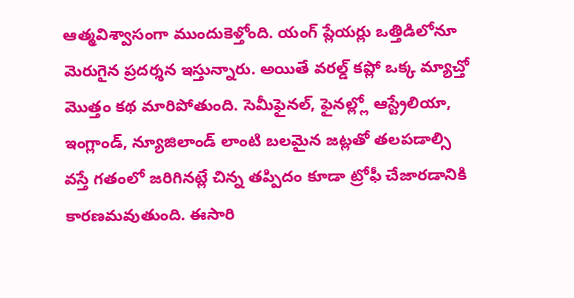ఆత్మవిశ్వాసంగా ముందుకెళ్తోంది. యంగ్ ప్లేయర్లు ఒత్తిడిలోనూ మెరుగైన ప్రదర్శన ఇస్తున్నారు. అయితే వరల్డ్ కప్లో ఒక్క మ్యాచ్తో మొత్తం కథ మారిపోతుంది. సెమీఫైనల్, ఫైనల్ల్లో ఆస్ట్రేలియా, ఇంగ్లాండ్, న్యూజిలాండ్ లాంటి బలమైన జట్లతో తలపడాల్సి వస్తే గతంలో జరిగినట్లే చిన్న తప్పిదం కూడా ట్రోఫీ చేజారడానికి కారణమవుతుంది. ఈసారి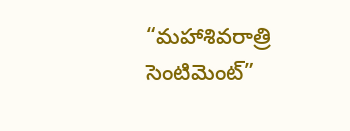“మహాశివరాత్రి సెంటిమెంట్”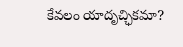కేవలం యాదృచ్ఛికమా?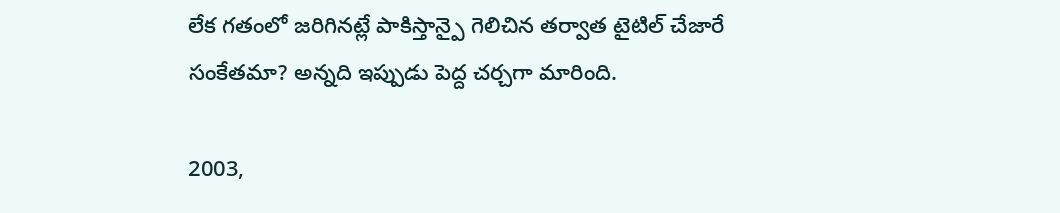లేక గతంలో జరిగినట్లే పాకిస్తాన్పై గెలిచిన తర్వాత టైటిల్ చేజారే సంకేతమా? అన్నది ఇప్పుడు పెద్ద చర్చగా మారింది.

2003,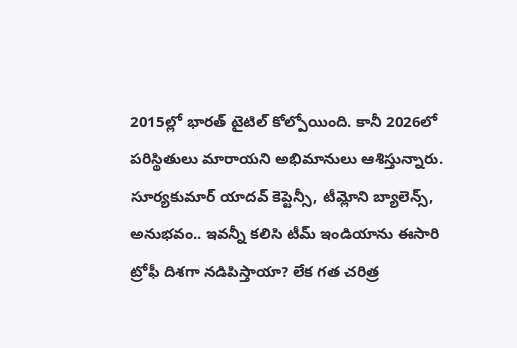2015ల్లో భారత్ టైటిల్ కోల్పోయింది. కానీ 2026లో పరిస్థితులు మారాయని అభిమానులు ఆశిస్తున్నారు. సూర్యకుమార్ యాదవ్ కెప్టెన్సీ, టీమ్లోని బ్యాలెన్స్, అనుభవం.. ఇవన్నీ కలిసి టీమ్ ఇండియాను ఈసారి ట్రోఫీ దిశగా నడిపిస్తాయా? లేక గత చరిత్ర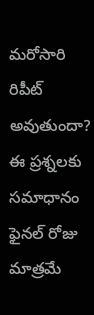మరోసారి రిపీట్ అవుతుందా? ఈ ప్రశ్నలకు సమాధానం ఫైనల్ రోజు మాత్రమే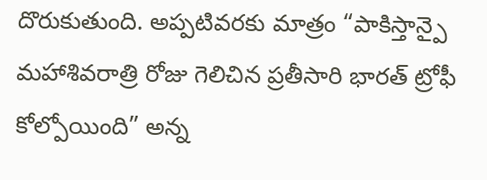దొరుకుతుంది. అప్పటివరకు మాత్రం “పాకిస్తాన్పై మహాశివరాత్రి రోజు గెలిచిన ప్రతీసారి భారత్ ట్రోఫీ కోల్పోయింది” అన్న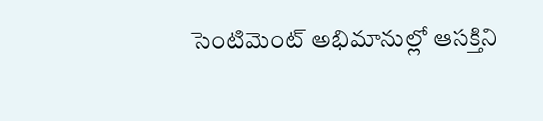సెంటిమెంట్ అభిమానుల్లో ఆసక్తిని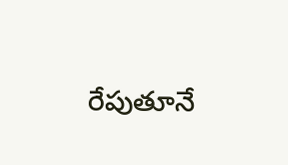రేపుతూనే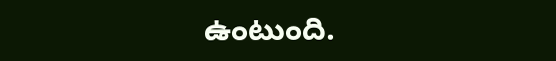ఉంటుంది.